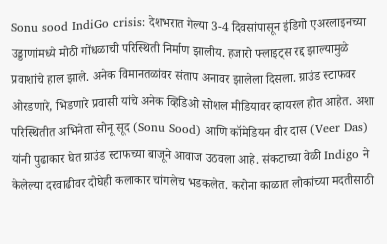Sonu sood IndiGo crisis: देशभरात गेल्या 3-4 दिवसांपासून इंडिगो एअरलाइनच्या उड्डाणांमध्ये मोठी गोंधळाची परिस्थिती निर्माण झालीय. हजारो फ्लाइट्स रद्द झाल्यामुळे प्रवाशांचे हाल झाले. अनेक विमानतळांवर संताप अनावर झालेला दिसला. ग्राउंड स्टाफवर ओरडणारे, भिडणारे प्रवासी यांचे अनेक व्हिडिओ सोशल मीडियावर व्हायरल होत आहेत. अशा परिस्थितीत अभिनेता सोनू सूद (Sonu Sood) आणि कॉमेडियन वीर दास (Veer Das) यांनी पुढाकार घेत ग्राउंड स्टाफच्या बाजूने आवाज उठवला आहे. संकटाच्या वेळी Indigo ने केलेल्या दरवाढीवर दोघेही कलाकार चांगलेच भडकलेत. करोना काळात लोकांच्या मदतीसाठी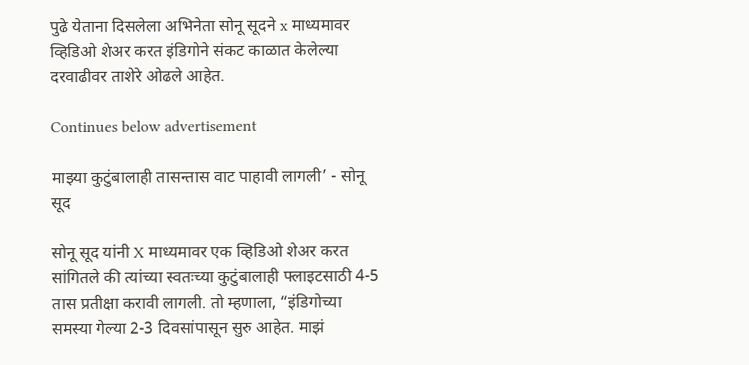पुढे येताना दिसलेला अभिनेता सोनू सूदने x माध्यमावर व्हिडिओ शेअर करत इंडिगोने संकट काळात केलेल्या दरवाढीवर ताशेरे ओढले आहेत.

Continues below advertisement

माझ्या कुटुंबालाही तासन्तास वाट पाहावी लागली’ - सोनू सूद

सोनू सूद यांनी X माध्यमावर एक व्हिडिओ शेअर करत सांगितले की त्यांच्या स्वतःच्या कुटुंबालाही फ्लाइटसाठी 4-5 तास प्रतीक्षा करावी लागली. तो म्हणाला, “इंडिगोच्या समस्या गेल्या 2-3 दिवसांपासून सुरु आहेत. माझं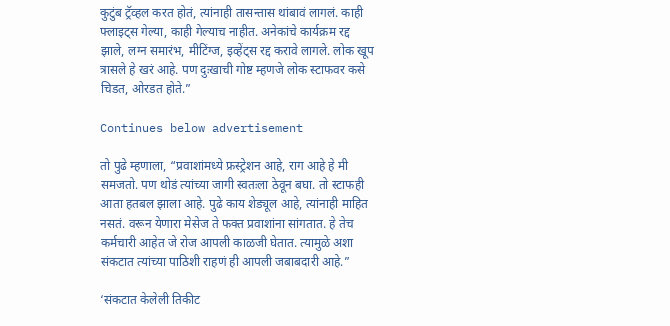कुटुंब ट्रॅव्हल करत होतं, त्यांनाही तासन्तास थांबावं लागलं. काही फ्लाइट्स गेल्या, काही गेल्याच नाहीत. अनेकांचे कार्यक्रम रद्द झाले, लग्न समारंभ, मीटिंग्ज, इव्हेंट्स रद्द करावे लागले. लोक खूप त्रासले हे खरं आहे. पण दुःखाची गोष्ट म्हणजे लोक स्टाफवर कसे चिडत, ओरडत होते.”

Continues below advertisement

तो पुढे म्हणाला, “प्रवाशांमध्ये फ्रस्ट्रेशन आहे, राग आहे हे मी समजतो. पण थोडं त्यांच्या जागी स्वतःला ठेवून बघा. तो स्टाफही आता हतबल झाला आहे. पुढे काय शेड्यूल आहे, त्यांनाही माहित नसतं. वरून येणारा मेसेज ते फक्त प्रवाशांना सांगतात. हे तेच कर्मचारी आहेत जे रोज आपली काळजी घेतात. त्यामुळे अशा संकटात त्यांच्या पाठिशी राहणं ही आपली जबाबदारी आहे.”

‘संकटात केलेली तिकीट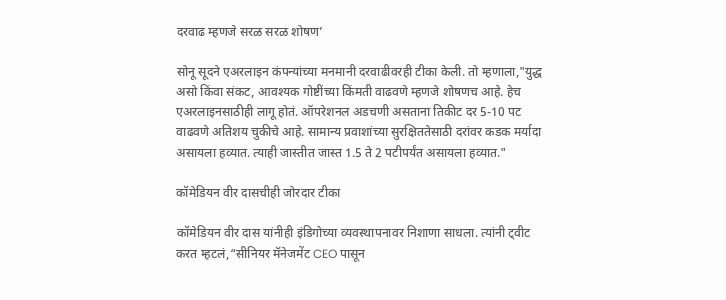दरवाढ म्हणजे सरळ सरळ शोषण’

सोनू सूदने एअरलाइन कंपन्यांच्या मनमानी दरवाढीवरही टीका केली. तो म्हणाला,"युद्ध असो किंवा संकट, आवश्यक गोष्टींच्या किंमती वाढवणे म्हणजे शोषणच आहे. हेच एअरलाइनसाठीही लागू होतं. ऑपरेशनल अडचणी असताना तिकीट दर 5-10 पट वाढवणे अतिशय चुकीचे आहे. सामान्य प्रवाशांच्या सुरक्षिततेसाठी दरांवर कडक मर्यादा असायला हव्यात. त्याही जास्तीत जास्त 1.5 ते 2 पटीपर्यंत असायला हव्यात."

कॉमेडियन वीर दासचीही जोरदार टीका

कॉमेडियन वीर दास यांनीही इंडिगोच्या व्यवस्थापनावर निशाणा साधला. त्यांनी ट्वीट करत म्हटलं,“सीनियर मॅनेजमेंट CEO पासून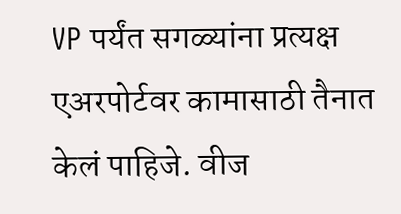VP पर्यंत सगळ्यांना प्रत्यक्ष एअरपोर्टवर कामासाठी तैनात केलं पाहिजे. वीज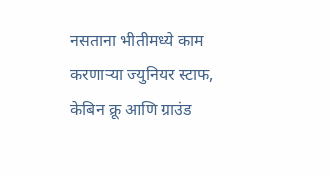नसताना भीतीमध्ये काम करणाऱ्या ज्युनियर स्टाफ, केबिन क्रू आणि ग्राउंड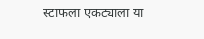स्टाफला एकट्याला या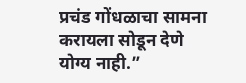प्रचंड गोंधळाचा सामना करायला सोडून देणे योग्य नाही.”